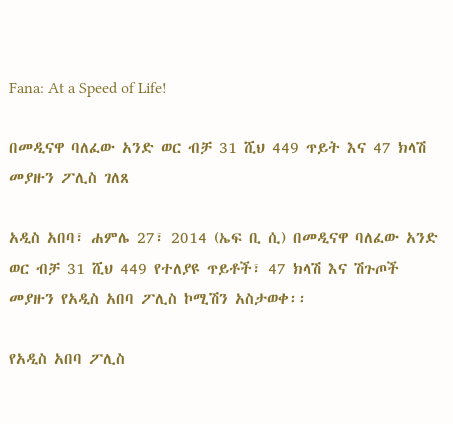Fana: At a Speed of Life!

በመዲናዋ ባለፈው አንድ ወር ብቻ 31 ሺህ 449 ጥይት እና 47 ክላሽ መያዙን ፖሊስ ገለጸ

አዲስ አበባ፣ ሐምሌ 27፣ 2014 (ኤፍ ቢ ሲ) በመዲናዋ ባለፈው አንድ ወር ብቻ 31 ሺህ 449 የተለያዩ ጥይቶች፣ 47 ክላሽ እና ሽጉጦች መያዙን የአዲስ አበባ ፖሊስ ኮሚሽን አስታወቀ፡፡

የአዲስ አበባ ፖሊስ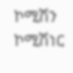ኮሚሽን ኮሚሽነር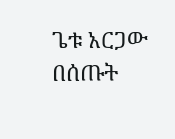ጌቱ አርጋው በሰጡት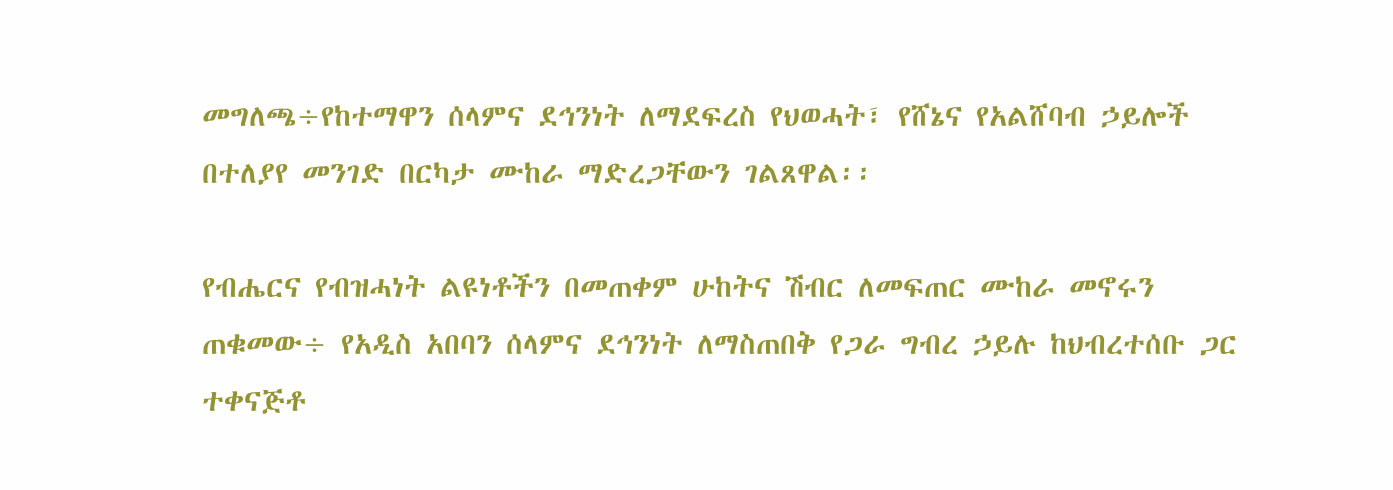መግለጫ÷የከተማዋን ሰላምና ደኅንነት ለማደፍረስ የህወሓት፣ የሸኔና የአልሸባብ ኃይሎች በተለያየ መንገድ በርካታ ሙከራ ማድረጋቸውን ገልጸዋል፡፡

የብሔርና የብዝሓነት ልዩነቶችን በመጠቀም ሁከትና ሽብር ለመፍጠር ሙከራ መኖሩን ጠቁመው÷ የአዲስ አበባን ሰላምና ደኅንነት ለማስጠበቅ የጋራ ግብረ ኃይሉ ከህብረተሰቡ ጋር ተቀናጅቶ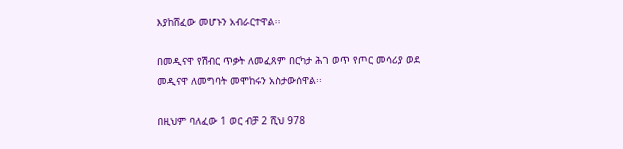እያከሸፈው መሆኑን አብራርተዋል፡፡

በመዲናዋ የሽብር ጥቃት ለመፈጸም በርካታ ሕገ ወጥ የጦር መሳሪያ ወደ መዲናዋ ለመግባት መሞከሩን አስታውሰዋል፡፡

በዚህም ባለፈው 1 ወር ብቻ 2 ሺህ 978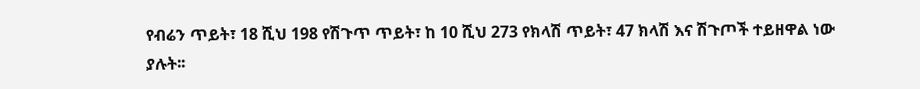የብሬን ጥይት፣ 18 ሺህ 198 የሽጉጥ ጥይት፣ ከ 10 ሺህ 273 የክላሽ ጥይት፣ 47 ክላሽ እና ሽጉጦች ተይዘዋል ነው ያሉት፡፡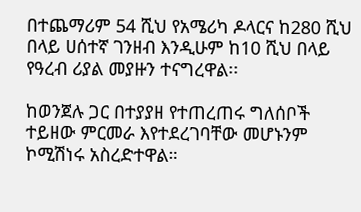በተጨማሪም 54 ሺህ የአሜሪካ ዶላርና ከ280 ሺህ በላይ ሀሰተኛ ገንዘብ እንዲሁም ከ10 ሺህ በላይ የዓረብ ሪያል መያዙን ተናግረዋል፡፡

ከወንጀሉ ጋር በተያያዘ የተጠረጠሩ ግለሰቦች ተይዘው ምርመራ እየተደረገባቸው መሆኑንም ኮሚሽነሩ አስረድተዋል።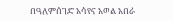በዓለምሰገድ አሳየና አወል አበራ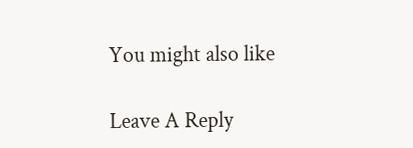You might also like

Leave A Reply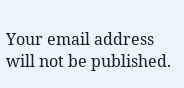Your email address will not be published.